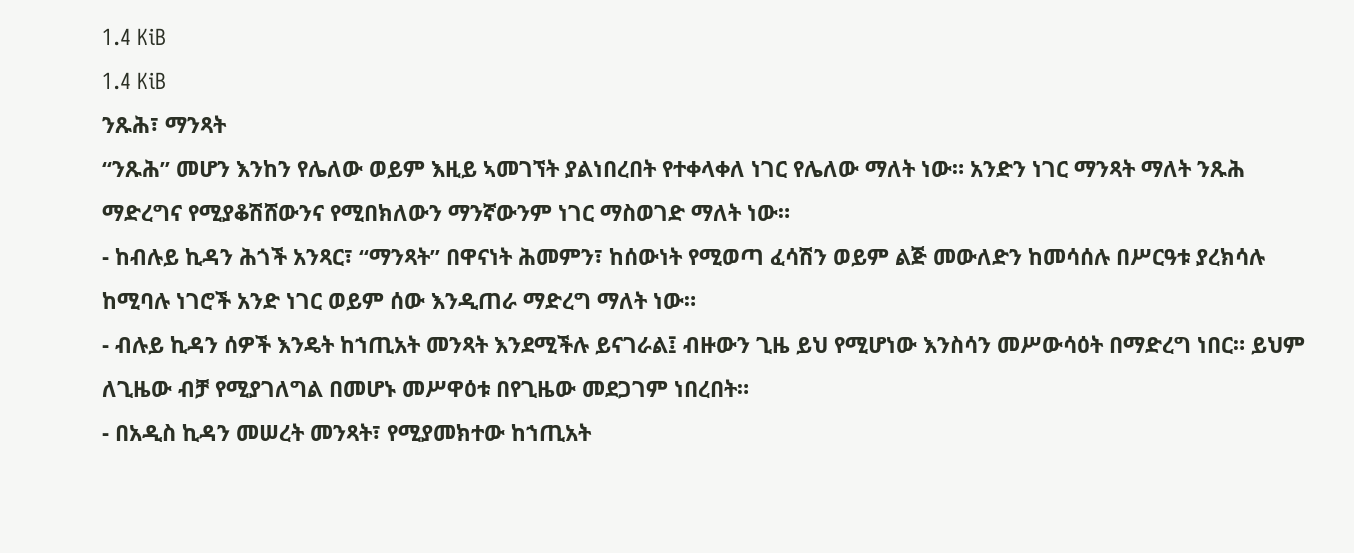1.4 KiB
1.4 KiB
ንጹሕ፣ ማንጻት
“ንጹሕ” መሆን እንከን የሌለው ወይም እዚይ ኣመገኘት ያልነበረበት የተቀላቀለ ነገር የሌለው ማለት ነው። አንድን ነገር ማንጻት ማለት ንጹሕ ማድረግና የሚያቆሽሸውንና የሚበክለውን ማንኛውንም ነገር ማስወገድ ማለት ነው።
- ከብሉይ ኪዳን ሕጎች አንጻር፣ “ማንጻት” በዋናነት ሕመምን፣ ከሰውነት የሚወጣ ፈሳሽን ወይም ልጅ መውለድን ከመሳሰሉ በሥርዓቱ ያረክሳሉ ከሚባሉ ነገሮች አንድ ነገር ወይም ሰው እንዲጠራ ማድረግ ማለት ነው።
- ብሉይ ኪዳን ሰዎች እንዴት ከኀጢአት መንጻት እንደሚችሉ ይናገራል፤ ብዙውን ጊዜ ይህ የሚሆነው እንስሳን መሥውሳዕት በማድረግ ነበር። ይህም ለጊዜው ብቻ የሚያገለግል በመሆኑ መሥዋዕቱ በየጊዜው መደጋገም ነበረበት።
- በአዲስ ኪዳን መሠረት መንጻት፣ የሚያመክተው ከኀጢአት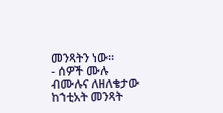መንጻትን ነው።
- ሰዎች ሙሉ ብሙሉና ለዘለቄታው ከኀቲአት መንጻት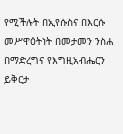የሚችሉት በኢየሱስና በእርሱ መሥዋዕትነት በመታመን ንስሐ በማድረግና የእግዚአብሔርን ይቅርታ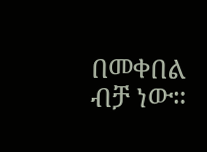በመቀበል ብቻ ነው።